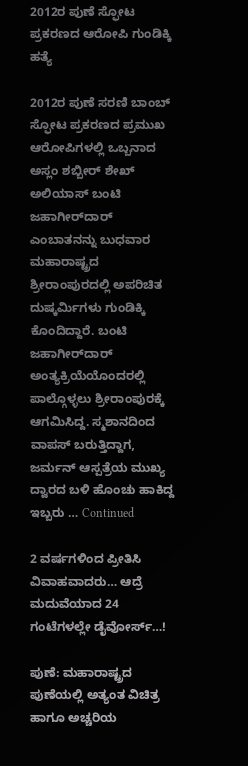2012ರ ಪುಣೆ ಸ್ಫೋಟ ಪ್ರಕರಣದ ಆರೋಪಿ ಗುಂಡಿಕ್ಕಿ ಹತ್ಯೆ

2012ರ ಪುಣೆ ಸರಣಿ ಬಾಂಬ್ ಸ್ಫೋಟ ಪ್ರಕರಣದ ಪ್ರಮುಖ ಆರೋಪಿಗಳಲ್ಲಿ ಒಬ್ಬನಾದ ಅಸ್ಲಂ ಶಬ್ಬೀರ್ ಶೇಖ್ ಅಲಿಯಾಸ್ ಬಂಟಿ ಜಹಾಗೀರ್‌ದಾರ್‌ ಎಂಬಾತನನ್ನು ಬುಧವಾರ ಮಹಾರಾಷ್ಟ್ರದ ಶ್ರೀರಾಂಪುರದಲ್ಲಿ ಅಪರಿಚಿತ ದುಷ್ಕರ್ಮಿಗಳು ಗುಂಡಿಕ್ಕಿ ಕೊಂದಿದ್ದಾರೆ. ಬಂಟಿ ಜಹಾಗೀರ್‌ದಾರ್ ಅಂತ್ಯಕ್ರಿಯೆಯೊಂದರಲ್ಲಿ ಪಾಲ್ಗೊಳ್ಳಲು ಶ್ರೀರಾಂಪುರಕ್ಕೆ ಆಗಮಿಸಿದ್ದ. ಸ್ಮಶಾನದಿಂದ ವಾಪಸ್ ಬರುತ್ತಿದ್ದಾಗ, ಜರ್ಮನ್ ಆಸ್ಪತ್ರೆಯ ಮುಖ್ಯ ದ್ವಾರದ ಬಳಿ ಹೊಂಚು ಹಾಕಿದ್ದ ಇಬ್ಬರು … Continued

2 ವರ್ಷಗಳಿಂದ ಪ್ರೀತಿಸಿ ವಿವಾಹವಾದರು… ಆದ್ರೆ ಮದುವೆಯಾದ 24 ಗಂಟೆಗಳಲ್ಲೇ ಡೈವೋರ್ಸ್…!

ಪುಣೆ: ಮಹಾರಾಷ್ಟ್ರದ ಪುಣೆಯಲ್ಲಿ ಅತ್ಯಂತ ವಿಚಿತ್ರ ಹಾಗೂ ಅಚ್ಚರಿಯ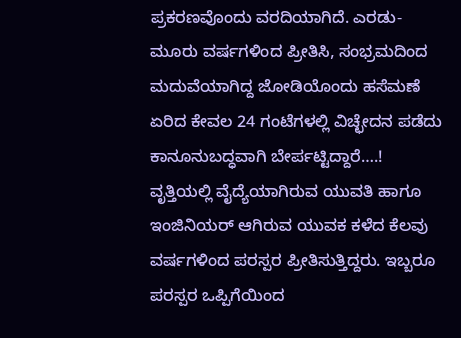ಪ್ರಕರಣವೊಂದು ವರದಿಯಾಗಿದೆ. ಎರಡು-ಮೂರು ವರ್ಷಗಳಿಂದ ಪ್ರೀತಿಸಿ, ಸಂಭ್ರಮದಿಂದ ಮದುವೆಯಾಗಿದ್ದ ಜೋಡಿಯೊಂದು ಹಸೆಮಣೆ ಏರಿದ ಕೇವಲ 24 ಗಂಟೆಗಳಲ್ಲಿ ವಿಚ್ಛೇದನ ಪಡೆದು ಕಾನೂನುಬದ್ಧವಾಗಿ ಬೇರ್ಪಟ್ಟಿದ್ದಾರೆ….! ವೃತ್ತಿಯಲ್ಲಿ ವೈದ್ಯೆಯಾಗಿರುವ ಯುವತಿ ಹಾಗೂ ಇಂಜಿನಿಯರ್ ಆಗಿರುವ ಯುವಕ ಕಳೆದ ಕೆಲವು ವರ್ಷಗಳಿಂದ ಪರಸ್ಪರ ಪ್ರೀತಿಸುತ್ತಿದ್ದರು. ಇಬ್ಬರೂ ಪರಸ್ಪರ ಒಪ್ಪಿಗೆಯಿಂದ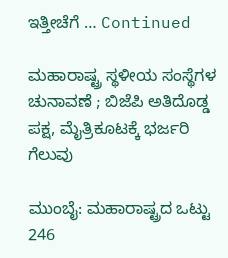ಇತ್ತೀಚೆಗೆ … Continued

ಮಹಾರಾಷ್ಟ್ರ ಸ್ಥಳೀಯ ಸಂಸ್ಥೆಗಳ ಚುನಾವಣೆ ; ಬಿಜೆಪಿ ಅತಿದೊಡ್ಡ ಪಕ್ಷ, ಮೈತ್ರಿಕೂಟಕ್ಕೆ ಭರ್ಜರಿ ಗೆಲುವು

ಮುಂಬೈ: ಮಹಾರಾಷ್ಟ್ರದ ಒಟ್ಟು 246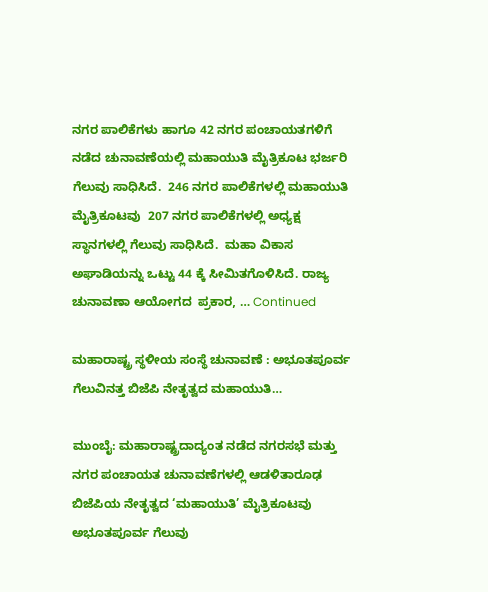ನಗರ ಪಾಲಿಕೆಗಳು ಹಾಗೂ 42 ನಗರ ಪಂಚಾಯತಗಳಿಗೆ ನಡೆದ ಚುನಾವಣೆಯಲ್ಲಿ ಮಹಾಯುತಿ ಮೈತ್ರಿಕೂಟ ಭರ್ಜರಿ ಗೆಲುವು ಸಾಧಿಸಿದೆ.  246 ನಗರ ಪಾಲಿಕೆಗಳಲ್ಲಿ ಮಹಾಯುತಿ ಮೈತ್ರಿಕೂಟವು  207 ನಗರ ಪಾಲಿಕೆಗಳಲ್ಲಿ ಅಧ್ಯಕ್ಷ ಸ್ಥಾನಗಳಲ್ಲಿ ಗೆಲುವು ಸಾಧಿಸಿದೆ.  ಮಹಾ ವಿಕಾಸ ಅಘಾಡಿಯನ್ನು ಒಟ್ಟು 44 ಕ್ಕೆ ಸೀಮಿತಗೊಳಿಸಿದೆ. ರಾಜ್ಯ ಚುನಾವಣಾ ಆಯೋಗದ  ಪ್ರಕಾರ, … Continued

ಮಹಾರಾಷ್ಟ್ರ ಸ್ಥಳೀಯ ಸಂಸ್ಥೆ ಚುನಾವಣೆ : ಅಭೂತಪೂರ್ವ ಗೆಲುವಿನತ್ತ ಬಿಜೆಪಿ ನೇತೃತ್ವದ ಮಹಾಯುತಿ…

ಮುಂಬೈ: ಮಹಾರಾಷ್ಟ್ರದಾದ್ಯಂತ ನಡೆದ ನಗರಸಭೆ ಮತ್ತು ನಗರ ಪಂಚಾಯತ ಚುನಾವಣೆಗಳಲ್ಲಿ ಆಡಳಿತಾರೂಢ ಬಿಜೆಪಿಯ ನೇತೃತ್ವದ ‘ಮಹಾಯುತಿ’ ಮೈತ್ರಿಕೂಟವು ಅಭೂತಪೂರ್ವ ಗೆಲುವು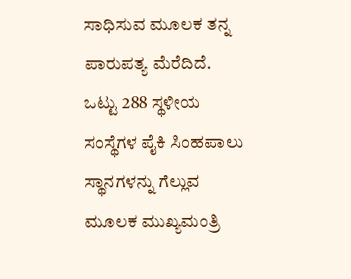ಸಾಧಿಸುವ ಮೂಲಕ ತನ್ನ ಪಾರುಪತ್ಯ ಮೆರೆದಿದೆ. ಒಟ್ಟು 288 ಸ್ಥಳೀಯ ಸಂಸ್ಥೆಗಳ ಪೈಕಿ ಸಿಂಹಪಾಲು ಸ್ಥಾನಗಳನ್ನು ಗೆಲ್ಲುವ ಮೂಲಕ ಮುಖ್ಯಮಂತ್ರಿ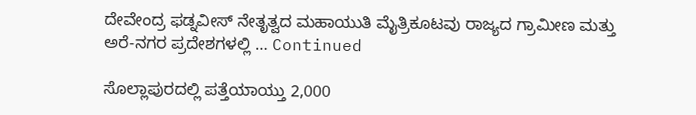ದೇವೇಂದ್ರ ಫಡ್ನವೀಸ್ ನೇತೃತ್ವದ ಮಹಾಯುತಿ ಮೈತ್ರಿಕೂಟವು ರಾಜ್ಯದ ಗ್ರಾಮೀಣ ಮತ್ತು ಅರೆ-ನಗರ ಪ್ರದೇಶಗಳಲ್ಲಿ … Continued

ಸೊಲ್ಲಾಪುರದಲ್ಲಿ ಪತ್ತೆಯಾಯ್ತು 2,000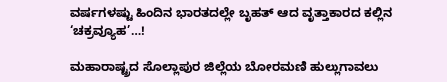ವರ್ಷಗಳಷ್ಟು ಹಿಂದಿನ ಭಾರತದಲ್ಲೇ ಬೃಹತ್ ಆದ ವೃತ್ತಾಕಾರದ ಕಲ್ಲಿನ ‘ಚಕ್ರವ್ಯೂಹ’…!

ಮಹಾರಾಷ್ಟ್ರದ ಸೊಲ್ಲಾಪುರ ಜಿಲ್ಲೆಯ ಬೋರಮಣಿ ಹುಲ್ಲುಗಾವಲು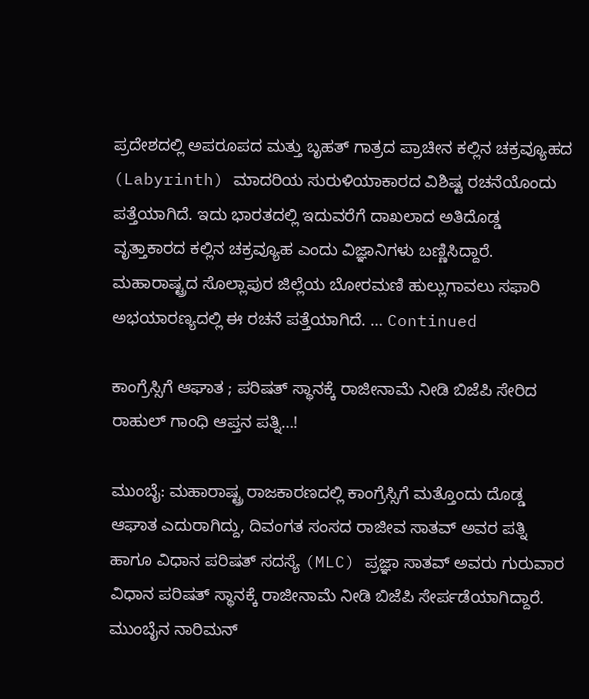ಪ್ರದೇಶದಲ್ಲಿ ಅಪರೂಪದ ಮತ್ತು ಬೃಹತ್ ಗಾತ್ರದ ಪ್ರಾಚೀನ ಕಲ್ಲಿನ ಚಕ್ರವ್ಯೂಹದ (Labyrinth) ಮಾದರಿಯ ಸುರುಳಿಯಾಕಾರದ ವಿಶಿಷ್ಟ ರಚನೆಯೊಂದು ಪತ್ತೆಯಾಗಿದೆ. ಇದು ಭಾರತದಲ್ಲಿ ಇದುವರೆಗೆ ದಾಖಲಾದ ಅತಿದೊಡ್ಡ ವೃತ್ತಾಕಾರದ ಕಲ್ಲಿನ ಚಕ್ರವ್ಯೂಹ ಎಂದು ವಿಜ್ಞಾನಿಗಳು ಬಣ್ಣಿಸಿದ್ದಾರೆ. ಮಹಾರಾಷ್ಟ್ರದ ಸೊಲ್ಲಾಪುರ ಜಿಲ್ಲೆಯ ಬೋರಮಣಿ ಹುಲ್ಲುಗಾವಲು ಸಫಾರಿ ಅಭಯಾರಣ್ಯದಲ್ಲಿ ಈ ರಚನೆ ಪತ್ತೆಯಾಗಿದೆ. … Continued

ಕಾಂಗ್ರೆಸ್ಸಿಗೆ ಆಘಾತ ; ಪರಿಷತ್‌ ಸ್ಥಾನಕ್ಕೆ ರಾಜೀನಾಮೆ ನೀಡಿ ಬಿಜೆಪಿ ಸೇರಿದ ರಾಹುಲ್‌ ಗಾಂಧಿ ಆಪ್ತನ ಪತ್ನಿ…!

ಮುಂಬೈ: ಮಹಾರಾಷ್ಟ್ರ ರಾಜಕಾರಣದಲ್ಲಿ ಕಾಂಗ್ರೆಸ್ಸಿಗೆ ಮತ್ತೊಂದು ದೊಡ್ಡ ಆಘಾತ ಎದುರಾಗಿದ್ದು, ದಿವಂಗತ ಸಂಸದ ರಾಜೀವ ಸಾತವ್ ಅವರ ಪತ್ನಿ ಹಾಗೂ ವಿಧಾನ ಪರಿಷತ್ ಸದಸ್ಯೆ (MLC) ಪ್ರಜ್ಞಾ ಸಾತವ್ ಅವರು ಗುರುವಾರ ವಿಧಾನ ಪರಿಷತ್‌ ಸ್ಥಾನಕ್ಕೆ ರಾಜೀನಾಮೆ ನೀಡಿ ಬಿಜೆಪಿ ಸೇರ್ಪಡೆಯಾಗಿದ್ದಾರೆ. ಮುಂಬೈನ ನಾರಿಮನ್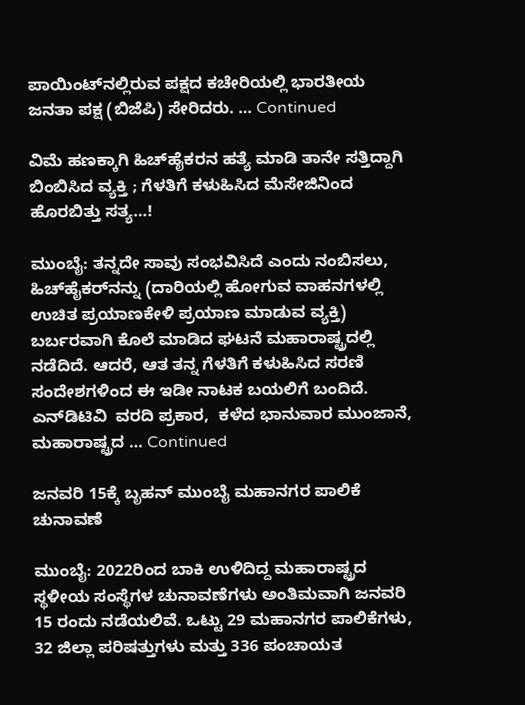ಪಾಯಿಂಟ್‌ನಲ್ಲಿರುವ ಪಕ್ಷದ ಕಚೇರಿಯಲ್ಲಿ ಭಾರತೀಯ ಜನತಾ ಪಕ್ಷ (ಬಿಜೆಪಿ) ಸೇರಿದರು. … Continued

ವಿಮೆ ಹಣಕ್ಕಾಗಿ ಹಿಚ್‌ಹೈಕರನ ಹತ್ಯೆ ಮಾಡಿ ತಾನೇ ಸತ್ತಿದ್ದಾಗಿ ಬಿಂಬಿಸಿದ ವ್ಯಕ್ತಿ ; ಗೆಳತಿಗೆ ಕಳುಹಿಸಿದ ಮೆಸೇಜಿನಿಂದ ಹೊರಬಿತ್ತು ಸತ್ಯ…!

ಮುಂಬೈ: ತನ್ನದೇ ಸಾವು ಸಂಭವಿಸಿದೆ ಎಂದು ನಂಬಿಸಲು, ಹಿಚ್‌ಹೈಕರ್‌ನನ್ನು (ದಾರಿಯಲ್ಲಿ ಹೋಗುವ ವಾಹನಗಳಲ್ಲಿ ಉಚಿತ ಪ್ರಯಾಣಕೇಳಿ ಪ್ರಯಾಣ ಮಾಡುವ ವ್ಯಕ್ತಿ) ಬರ್ಬರವಾಗಿ ಕೊಲೆ ಮಾಡಿದ ಘಟನೆ ಮಹಾರಾಷ್ಟ್ರದಲ್ಲಿ ನಡೆದಿದೆ. ಆದರೆ, ಆತ ತನ್ನ ಗೆಳತಿಗೆ ಕಳುಹಿಸಿದ ಸರಣಿ ಸಂದೇಶಗಳಿಂದ ಈ ಇಡೀ ನಾಟಕ ಬಯಲಿಗೆ ಬಂದಿದೆ. ಎನ್‌ಡಿಟಿವಿ  ವರದಿ ಪ್ರಕಾರ,  ಕಳೆದ ಭಾನುವಾರ ಮುಂಜಾನೆ, ಮಹಾರಾಷ್ಟ್ರದ … Continued

ಜನವರಿ 15ಕ್ಕೆ ಬೃಹನ್‌ ಮುಂಬೈ ಮಹಾನಗರ ಪಾಲಿಕೆ ಚುನಾವಣೆ

ಮುಂಬೈ: 2022ರಿಂದ ಬಾಕಿ ಉಳಿದಿದ್ದ ಮಹಾರಾಷ್ಟ್ರದ ಸ್ಥಳೀಯ ಸಂಸ್ಥೆಗಳ ಚುನಾವಣೆಗಳು ಅಂತಿಮವಾಗಿ ಜನವರಿ 15 ರಂದು ನಡೆಯಲಿವೆ. ಒಟ್ಟು 29 ಮಹಾನಗರ ಪಾಲಿಕೆಗಳು, 32 ಜಿಲ್ಲಾ ಪರಿಷತ್ತುಗಳು ಮತ್ತು 336 ಪಂಚಾಯತ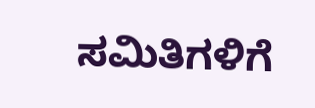ಸಮಿತಿಗಳಿಗೆ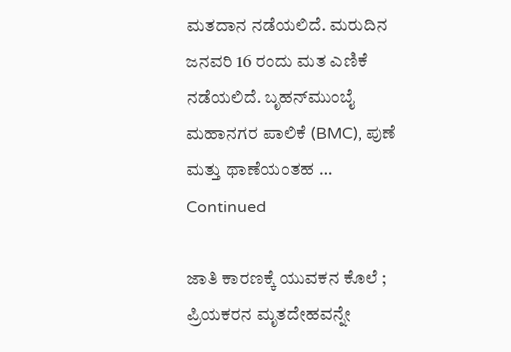ಮತದಾನ ನಡೆಯಲಿದೆ. ಮರುದಿನ ಜನವರಿ 16 ರಂದು ಮತ ಎಣಿಕೆ ನಡೆಯಲಿದೆ. ಬೃಹನ್‌ಮುಂಬೈ ಮಹಾನಗರ ಪಾಲಿಕೆ (BMC), ಪುಣೆ ಮತ್ತು ಥಾಣೆಯಂತಹ … Continued

ಜಾತಿ ಕಾರಣಕ್ಕೆ ಯುವಕನ ಕೊಲೆ ; ಪ್ರಿಯಕರನ ಮೃತದೇಹವನ್ನೇ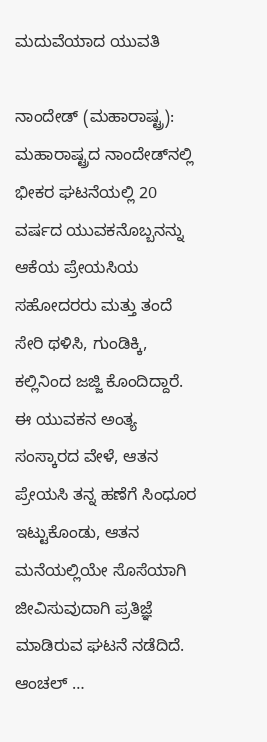ಮದುವೆಯಾದ ಯುವತಿ

ನಾಂದೇಡ್ (ಮಹಾರಾಷ್ಟ್ರ): ಮಹಾರಾಷ್ಟ್ರದ ನಾಂದೇಡ್‌ನಲ್ಲಿ ಭೀಕರ ಘಟನೆಯಲ್ಲಿ 20 ವರ್ಷದ ಯುವಕನೊಬ್ಬನನ್ನು ಆಕೆಯ ಪ್ರೇಯಸಿಯ ಸಹೋದರರು ಮತ್ತು ತಂದೆ ಸೇರಿ ಥಳಿಸಿ, ಗುಂಡಿಕ್ಕಿ, ಕಲ್ಲಿನಿಂದ ಜಜ್ಜಿ ಕೊಂದಿದ್ದಾರೆ. ಈ ಯುವಕನ ಅಂತ್ಯ ಸಂಸ್ಕಾರದ ವೇಳೆ, ಆತನ ಪ್ರೇಯಸಿ ತನ್ನ ಹಣೆಗೆ ಸಿಂಧೂರ ಇಟ್ಟುಕೊಂಡು, ಆತನ ಮನೆಯಲ್ಲಿಯೇ ಸೊಸೆಯಾಗಿ ಜೀವಿಸುವುದಾಗಿ ಪ್ರತಿಜ್ಞೆ ಮಾಡಿರುವ ಘಟನೆ ನಡೆದಿದೆ. ಆಂಚಲ್ …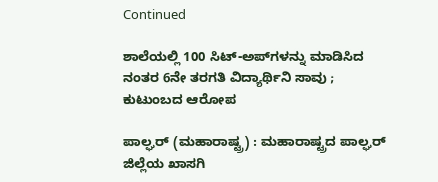Continued

ಶಾಲೆಯಲ್ಲಿ 100 ಸಿಟ್-ಅಪ್‌ಗಳನ್ನು ಮಾಡಿಸಿದ ನಂತರ 6ನೇ ತರಗತಿ ವಿದ್ಯಾರ್ಥಿನಿ ಸಾವು ; ಕುಟುಂಬದ ಆರೋಪ

ಪಾಲ್ಘರ್ (ಮಹಾರಾಷ್ಟ್ರ) : ಮಹಾರಾಷ್ಟ್ರದ ಪಾಲ್ಘರ್ ಜಿಲ್ಲೆಯ ಖಾಸಗಿ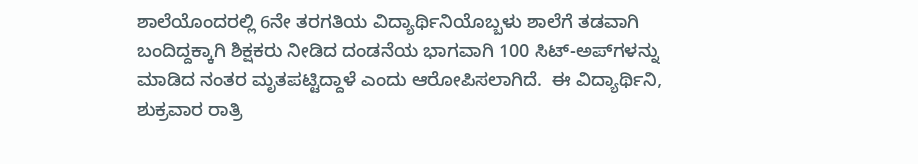ಶಾಲೆಯೊಂದರಲ್ಲಿ 6ನೇ ತರಗತಿಯ ವಿದ್ಯಾರ್ಥಿನಿಯೊಬ್ಬಳು ಶಾಲೆಗೆ ತಡವಾಗಿ ಬಂದಿದ್ದಕ್ಕಾಗಿ ಶಿಕ್ಷಕರು ನೀಡಿದ ದಂಡನೆಯ ಭಾಗವಾಗಿ 100 ಸಿಟ್-ಅಪ್‌ಗಳನ್ನು ಮಾಡಿದ ನಂತರ ಮೃತಪಟ್ಟಿದ್ದಾಳೆ ಎಂದು ಆರೋಪಿಸಲಾಗಿದೆ.  ಈ ವಿದ್ಯಾರ್ಥಿನಿ, ಶುಕ್ರವಾರ ರಾತ್ರಿ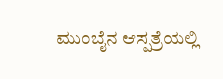ಮುಂಬೈನ ಆಸ್ಪತ್ರೆಯಲ್ಲಿ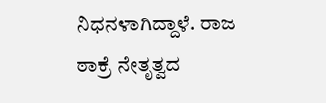ನಿಧನಳಾಗಿದ್ದಾಳೆ. ರಾಜ ಠಾಕ್ರೆ ನೇತೃತ್ವದ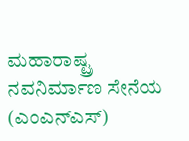ಮಹಾರಾಷ್ಟ್ರ ನವನಿರ್ಮಾಣ ಸೇನೆಯ (ಎಂಎನ್‌ಎಸ್)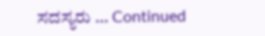ಸದಸ್ಯರು … Continued